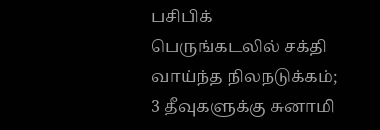பசிபிக் பெருங்கடலில் சக்தி வாய்ந்த நிலநடுக்கம்; 3 தீவுகளுக்கு சுனாமி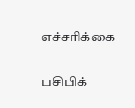எச்சரிக்கை

பசிபிக்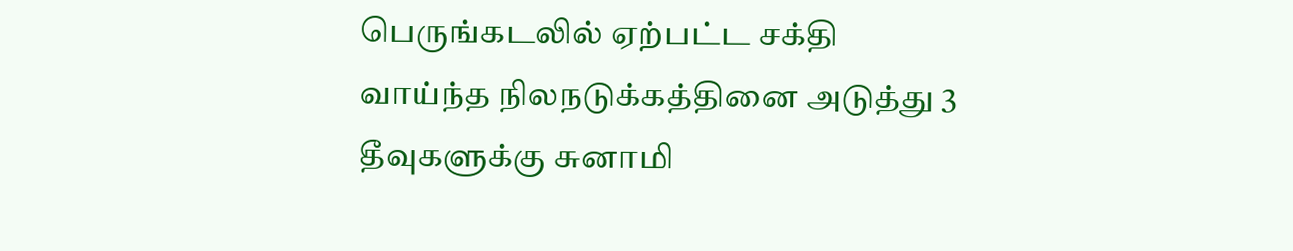பெருங்கடலில் ஏற்பட்ட சக்தி வாய்ந்த நிலநடுக்கத்தினை அடுத்து 3 தீவுகளுக்கு சுனாமி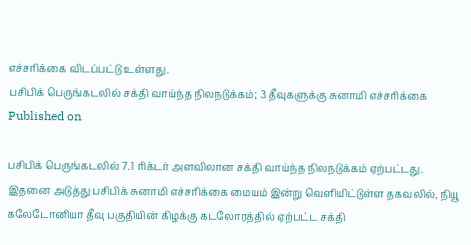எச்சரிக்கை விடப்பட்டு உள்ளது.
பசிபிக் பெருங்கடலில் சக்தி வாய்ந்த நிலநடுக்கம்; 3 தீவுகளுக்கு சுனாமி எச்சரிக்கை
Published on

பசிபிக் பெருங்கடலில் 7.1 ரிக்டர் அளவிலான சக்தி வாய்ந்த நிலநடுக்கம் ஏற்பட்டது. இதனை அடுத்து பசிபிக் சுனாமி எச்சரிக்கை மையம் இன்று வெளியிட்டுள்ள தகவலில், நியூ கலேடோனியா தீவு பகுதியின் கிழக்கு கடலோரத்தில் ஏற்பட்ட சக்தி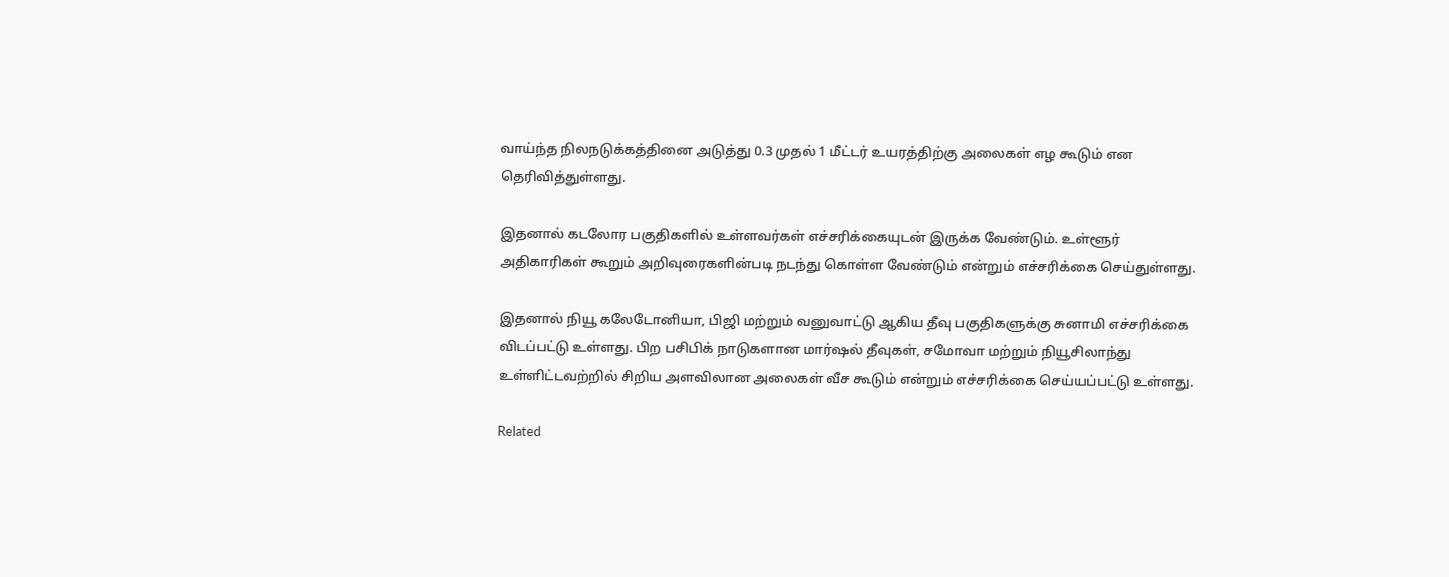வாய்ந்த நிலநடுக்கத்தினை அடுத்து 0.3 முதல் 1 மீட்டர் உயரத்திற்கு அலைகள் எழ கூடும் என தெரிவித்துள்ளது.

இதனால் கடலோர பகுதிகளில் உள்ளவர்கள் எச்சரிக்கையுடன் இருக்க வேண்டும். உள்ளூர் அதிகாரிகள் கூறும் அறிவுரைகளின்படி நடந்து கொள்ள வேண்டும் என்றும் எச்சரிக்கை செய்துள்ளது.

இதனால் நியூ கலேடோனியா, பிஜி மற்றும் வனுவாட்டு ஆகிய தீவு பகுதிகளுக்கு சுனாமி எச்சரிக்கை விடப்பட்டு உள்ளது. பிற பசிபிக் நாடுகளான மார்ஷல் தீவுகள், சமோவா மற்றும் நியூசிலாந்து உள்ளிட்டவற்றில் சிறிய அளவிலான அலைகள் வீச கூடும் என்றும் எச்சரிக்கை செய்யப்பட்டு உள்ளது.

Related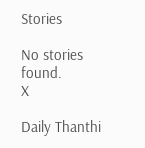Stories

No stories found.
X

Daily Thanthi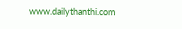www.dailythanthi.com